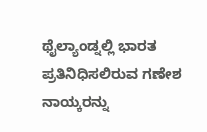ಥೈಲ್ಯಾಂಡ್ನಲ್ಲಿ ಭಾರತ ಪ್ರತಿನಿಧಿಸಲಿರುವ ಗಣೇಶ ನಾಯ್ಕರನ್ನು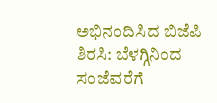ಅಭಿನಂದಿಸಿದ ಬಿಜೆಪಿ
ಶಿರಸಿ: ಬೆಳಗ್ಗಿನಿಂದ ಸಂಜೆವರೆಗೆ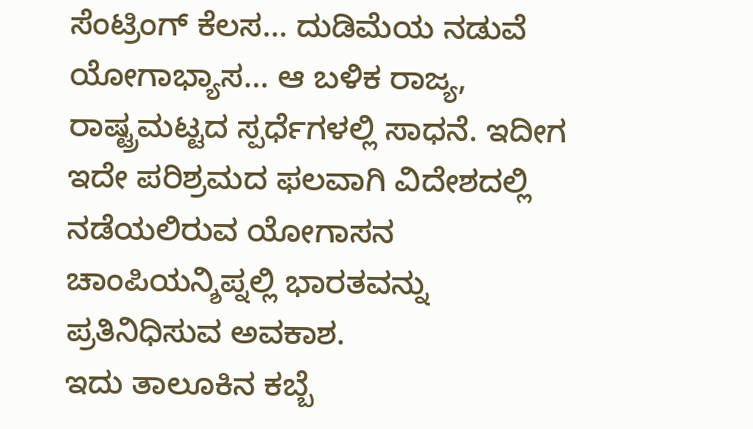ಸೆಂಟ್ರಿಂಗ್ ಕೆಲಸ… ದುಡಿಮೆಯ ನಡುವೆ ಯೋಗಾಭ್ಯಾಸ… ಆ ಬಳಿಕ ರಾಜ್ಯ, ರಾಷ್ಟ್ರಮಟ್ಟದ ಸ್ಪರ್ಧೆಗಳಲ್ಲಿ ಸಾಧನೆ. ಇದೀಗ ಇದೇ ಪರಿಶ್ರಮದ ಫಲವಾಗಿ ವಿದೇಶದಲ್ಲಿ ನಡೆಯಲಿರುವ ಯೋಗಾಸನ ಚಾಂಪಿಯನ್ಶಿಪ್ನಲ್ಲಿ ಭಾರತವನ್ನು ಪ್ರತಿನಿಧಿಸುವ ಅವಕಾಶ.
ಇದು ತಾಲೂಕಿನ ಕಬ್ಬೆ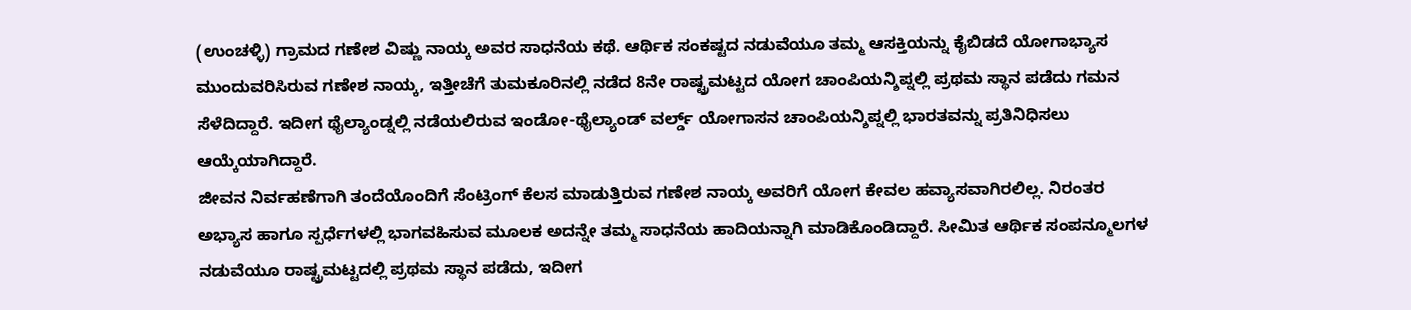(ಉಂಚಳ್ಳಿ) ಗ್ರಾಮದ ಗಣೇಶ ವಿಷ್ಣು ನಾಯ್ಕ ಅವರ ಸಾಧನೆಯ ಕಥೆ. ಆರ್ಥಿಕ ಸಂಕಷ್ಟದ ನಡುವೆಯೂ ತಮ್ಮ ಆಸಕ್ತಿಯನ್ನು ಕೈಬಿಡದೆ ಯೋಗಾಭ್ಯಾಸ ಮುಂದುವರಿಸಿರುವ ಗಣೇಶ ನಾಯ್ಕ, ಇತ್ತೀಚೆಗೆ ತುಮಕೂರಿನಲ್ಲಿ ನಡೆದ 8ನೇ ರಾಷ್ಟ್ರಮಟ್ಟದ ಯೋಗ ಚಾಂಪಿಯನ್ಶಿಪ್ನಲ್ಲಿ ಪ್ರಥಮ ಸ್ಥಾನ ಪಡೆದು ಗಮನ ಸೆಳೆದಿದ್ದಾರೆ. ಇದೀಗ ಥೈಲ್ಯಾಂಡ್ನಲ್ಲಿ ನಡೆಯಲಿರುವ ಇಂಡೋ-ಥೈಲ್ಯಾಂಡ್ ವರ್ಲ್ಡ್ ಯೋಗಾಸನ ಚಾಂಪಿಯನ್ಶಿಪ್ನಲ್ಲಿ ಭಾರತವನ್ನು ಪ್ರತಿನಿಧಿಸಲು ಆಯ್ಕೆಯಾಗಿದ್ದಾರೆ.
ಜೀವನ ನಿರ್ವಹಣೆಗಾಗಿ ತಂದೆಯೊಂದಿಗೆ ಸೆಂಟ್ರಿಂಗ್ ಕೆಲಸ ಮಾಡುತ್ತಿರುವ ಗಣೇಶ ನಾಯ್ಕ ಅವರಿಗೆ ಯೋಗ ಕೇವಲ ಹವ್ಯಾಸವಾಗಿರಲಿಲ್ಲ. ನಿರಂತರ ಅಭ್ಯಾಸ ಹಾಗೂ ಸ್ಪರ್ಧೆಗಳಲ್ಲಿ ಭಾಗವಹಿಸುವ ಮೂಲಕ ಅದನ್ನೇ ತಮ್ಮ ಸಾಧನೆಯ ಹಾದಿಯನ್ನಾಗಿ ಮಾಡಿಕೊಂಡಿದ್ದಾರೆ. ಸೀಮಿತ ಆರ್ಥಿಕ ಸಂಪನ್ಮೂಲಗಳ ನಡುವೆಯೂ ರಾಷ್ಟ್ರಮಟ್ಟದಲ್ಲಿ ಪ್ರಥಮ ಸ್ಥಾನ ಪಡೆದು, ಇದೀಗ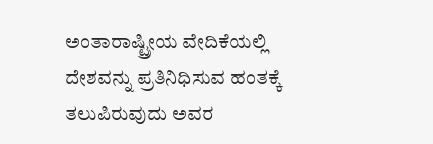ಅಂತಾರಾಷ್ಟ್ರೀಯ ವೇದಿಕೆಯಲ್ಲಿ ದೇಶವನ್ನು ಪ್ರತಿನಿಧಿಸುವ ಹಂತಕ್ಕೆ ತಲುಪಿರುವುದು ಅವರ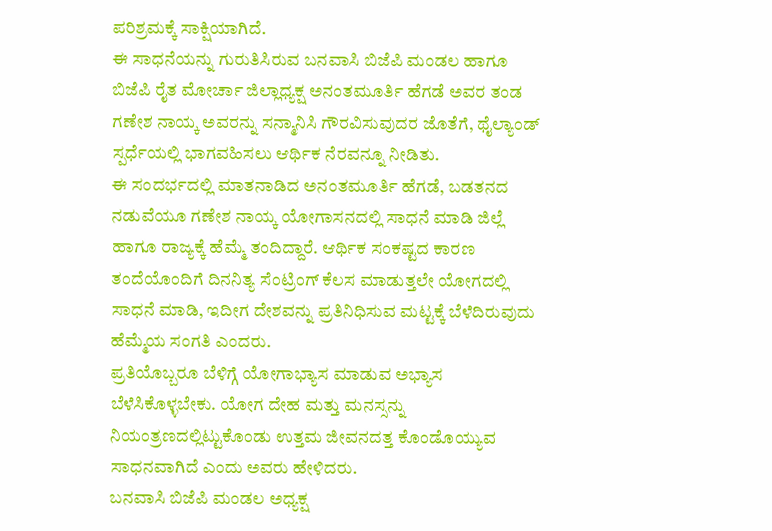ಪರಿಶ್ರಮಕ್ಕೆ ಸಾಕ್ಷಿಯಾಗಿದೆ.
ಈ ಸಾಧನೆಯನ್ನು ಗುರುತಿಸಿರುವ ಬನವಾಸಿ ಬಿಜೆಪಿ ಮಂಡಲ ಹಾಗೂ ಬಿಜೆಪಿ ರೈತ ಮೋರ್ಚಾ ಜಿಲ್ಲಾಧ್ಯಕ್ಷ ಅನಂತಮೂರ್ತಿ ಹೆಗಡೆ ಅವರ ತಂಡ ಗಣೇಶ ನಾಯ್ಕ ಅವರನ್ನು ಸನ್ಮಾನಿಸಿ ಗೌರವಿಸುವುದರ ಜೊತೆಗೆ, ಥೈಲ್ಯಾಂಡ್ ಸ್ಪರ್ಧೆಯಲ್ಲಿ ಭಾಗವಹಿಸಲು ಆರ್ಥಿಕ ನೆರವನ್ನೂ ನೀಡಿತು.
ಈ ಸಂದರ್ಭದಲ್ಲಿ ಮಾತನಾಡಿದ ಅನಂತಮೂರ್ತಿ ಹೆಗಡೆ, ಬಡತನದ ನಡುವೆಯೂ ಗಣೇಶ ನಾಯ್ಕ ಯೋಗಾಸನದಲ್ಲಿ ಸಾಧನೆ ಮಾಡಿ ಜಿಲ್ಲೆ ಹಾಗೂ ರಾಜ್ಯಕ್ಕೆ ಹೆಮ್ಮೆ ತಂದಿದ್ದಾರೆ. ಆರ್ಥಿಕ ಸಂಕಷ್ಟದ ಕಾರಣ ತಂದೆಯೊಂದಿಗೆ ದಿನನಿತ್ಯ ಸೆಂಟ್ರಿಂಗ್ ಕೆಲಸ ಮಾಡುತ್ತಲೇ ಯೋಗದಲ್ಲಿ ಸಾಧನೆ ಮಾಡಿ, ಇದೀಗ ದೇಶವನ್ನು ಪ್ರತಿನಿಧಿಸುವ ಮಟ್ಟಕ್ಕೆ ಬೆಳೆದಿರುವುದು ಹೆಮ್ಮೆಯ ಸಂಗತಿ ಎಂದರು.
ಪ್ರತಿಯೊಬ್ಬರೂ ಬೆಳಿಗ್ಗೆ ಯೋಗಾಭ್ಯಾಸ ಮಾಡುವ ಅಭ್ಯಾಸ ಬೆಳೆಸಿಕೊಳ್ಳಬೇಕು. ಯೋಗ ದೇಹ ಮತ್ತು ಮನಸ್ಸನ್ನು ನಿಯಂತ್ರಣದಲ್ಲಿಟ್ಟುಕೊಂಡು ಉತ್ತಮ ಜೀವನದತ್ತ ಕೊಂಡೊಯ್ಯುವ ಸಾಧನವಾಗಿದೆ ಎಂದು ಅವರು ಹೇಳಿದರು.
ಬನವಾಸಿ ಬಿಜೆಪಿ ಮಂಡಲ ಅಧ್ಯಕ್ಷ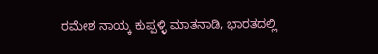ರಮೇಶ ನಾಯ್ಕ ಕುಪ್ಪಳ್ಳಿ ಮಾತನಾಡಿ, ಭಾರತದಲ್ಲಿ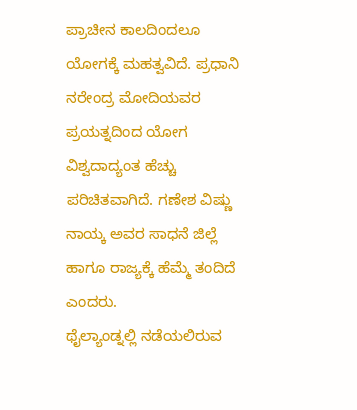ಪ್ರಾಚೀನ ಕಾಲದಿಂದಲೂ ಯೋಗಕ್ಕೆ ಮಹತ್ವವಿದೆ. ಪ್ರಧಾನಿ ನರೇಂದ್ರ ಮೋದಿಯವರ ಪ್ರಯತ್ನದಿಂದ ಯೋಗ ವಿಶ್ವದಾದ್ಯಂತ ಹೆಚ್ಚು ಪರಿಚಿತವಾಗಿದೆ. ಗಣೇಶ ವಿಷ್ಣು ನಾಯ್ಕ ಅವರ ಸಾಧನೆ ಜಿಲ್ಲೆ ಹಾಗೂ ರಾಜ್ಯಕ್ಕೆ ಹೆಮ್ಮೆ ತಂದಿದೆ ಎಂದರು.
ಥೈಲ್ಯಾಂಡ್ನಲ್ಲಿ ನಡೆಯಲಿರುವ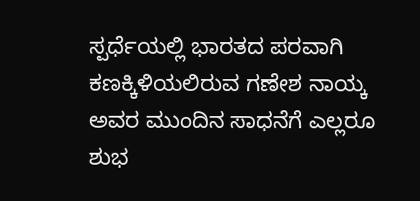ಸ್ಪರ್ಧೆಯಲ್ಲಿ ಭಾರತದ ಪರವಾಗಿ ಕಣಕ್ಕಿಳಿಯಲಿರುವ ಗಣೇಶ ನಾಯ್ಕ ಅವರ ಮುಂದಿನ ಸಾಧನೆಗೆ ಎಲ್ಲರೂ ಶುಭ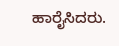ಹಾರೈಸಿದರು.